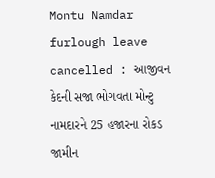Montu Namdar furlough leave cancelled : આજીવન કેદની સજા ભોગવતા મોન્ટુ નામદારને 25 હજારના રોકડ જામીન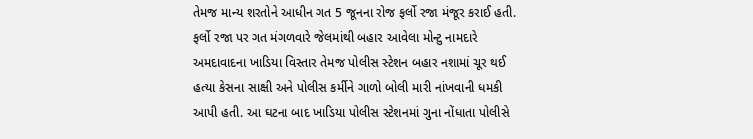તેમજ માન્ય શરતોને આધીન ગત 5 જૂનના રોજ ફર્લો રજા મંજૂર કરાઈ હતી. ફર્લો રજા પર ગત મંગળવારે જેલમાંથી બહાર આવેલા મોન્ટુ નામદારે અમદાવાદના ખાડિયા વિસ્તાર તેમજ પોલીસ સ્ટેશન બહાર નશામાં ચૂર થઈ હત્યા કેસના સાક્ષી અને પોલીસ કર્મીને ગાળો બોલી મારી નાંખવાની ધમકી આપી હતી. આ ઘટના બાદ ખાડિયા પોલીસ સ્ટેશનમાં ગુના નોંધાતા પોલીસે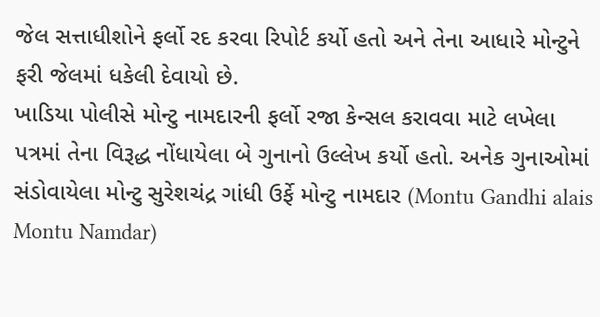જેલ સત્તાધીશોને ફર્લો રદ કરવા રિપોર્ટ કર્યો હતો અને તેના આધારે મોન્ટુને ફરી જેલમાં ધકેલી દેવાયો છે.
ખાડિયા પોલીસે મોન્ટુ નામદારની ફર્લો રજા કેન્સલ કરાવવા માટે લખેલા પત્રમાં તેના વિરૂદ્ધ નોંધાયેલા બે ગુનાનો ઉલ્લેખ કર્યો હતો. અનેક ગુનાઓમાં સંડોવાયેલા મોન્ટુ સુરેશચંદ્ર ગાંધી ઉર્ફે મોન્ટુ નામદાર (Montu Gandhi alais Montu Namdar)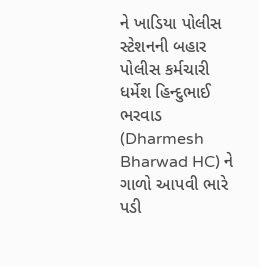ને ખાડિયા પોલીસ સ્ટેશનની બહાર પોલીસ કર્મચારી ધર્મેશ હિન્દુભાઈ ભરવાડ (Dharmesh Bharwad HC) ને ગાળો આપવી ભારે પડી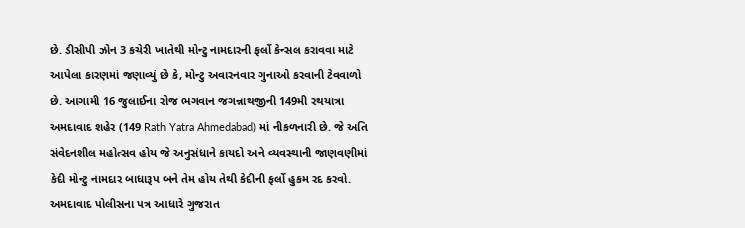છે. ડીસીપી ઝોન 3 કચેરી ખાતેથી મોન્ટુ નામદારની ફર્લો કેન્સલ કરાવવા માટે આપેલા કારણમાં જણાવ્યું છે કે, મોન્ટુ અવારનવાર ગુનાઓ કરવાની ટેવવાળો છે. આગામી 16 જુલાઈના રોજ ભગવાન જગન્નાથજીની 149મી રથયાત્રા અમદાવાદ શહેર (149 Rath Yatra Ahmedabad) માં નીકળનારી છે. જે અતિ સંવેદનશીલ મહોત્સવ હોય જે અનુસંધાને કાયદો અને વ્યવસ્થાની જાણવણીમાં કેદી મોન્ટુ નામદાર બાધારૂપ બને તેમ હોય તેથી કેદીની ફર્લો હુકમ રદ કરવો. અમદાવાદ પોલીસના પત્ર આધારે ગુજરાત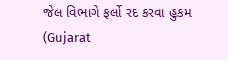જેલ વિભાગે ફર્લો રદ કરવા હુકમ (Gujarat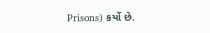Prisons) કર્યો છે.